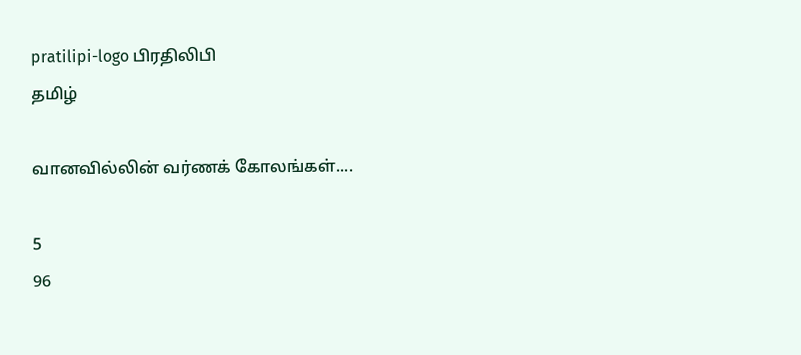pratilipi-logo பிரதிலிபி
தமிழ்

வானவில்லின் வர்ணக் கோலங்கள்....

5
96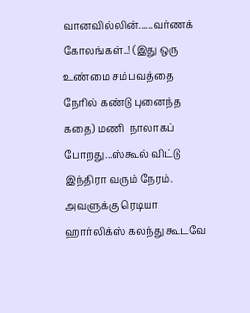வானவில்லின்......வர்ணக் கோலங்கள்..! (இது ஒரு உண்மை சம்பவத்தை நேரில் கண்டு புனைந்த கதை) மணி  நாலாகப் போறது...ஸ்கூல் விட்டு இந்திரா வரும் நேரம். அவளுக்கு ரெடியா ஹார்லிக்ஸ் கலந்து கூடவே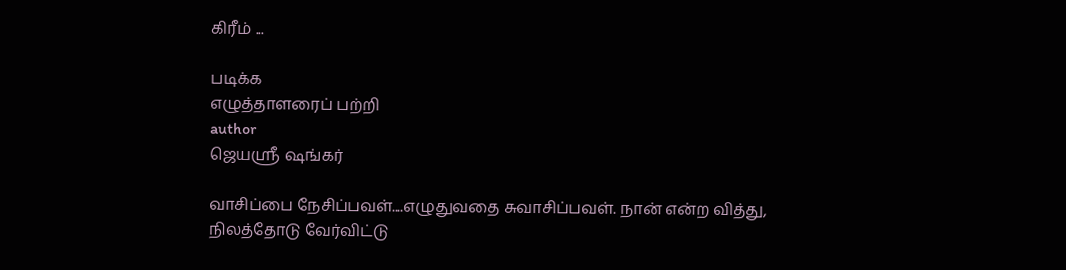கிரீம் ...

படிக்க
எழுத்தாளரைப் பற்றி
author
ஜெயஸ்ரீ ஷங்கர்

வாசிப்பை நேசிப்பவள்....எழுதுவதை சுவாசிப்பவள். நான் என்ற வித்து,  நிலத்தோடு வேர்விட்டு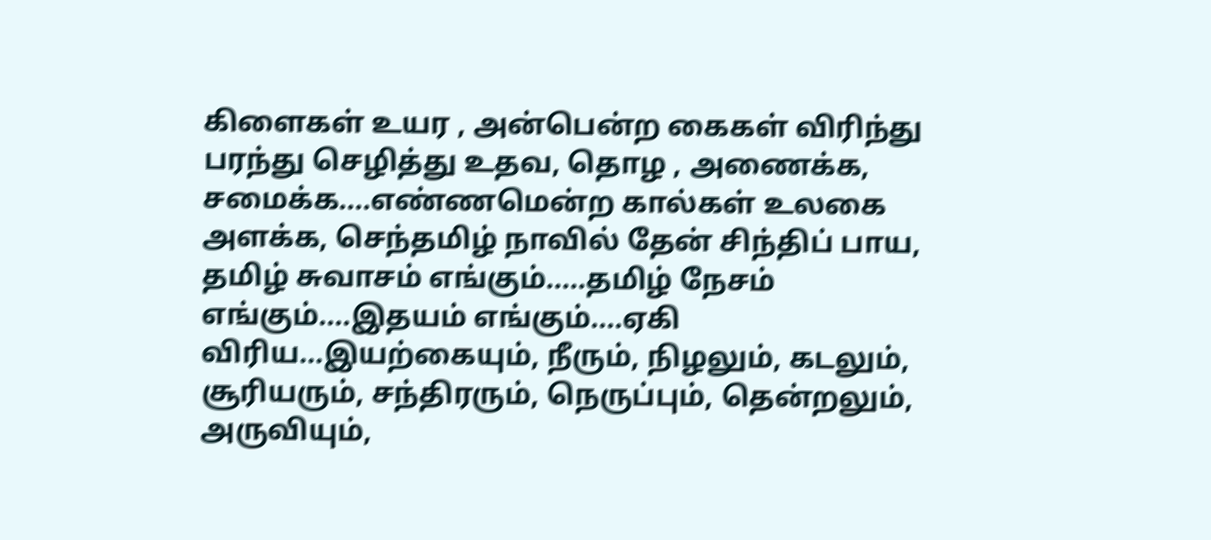கிளைகள் உயர , அன்பென்ற கைகள் விரிந்து பரந்து செழித்து உதவ, தொழ , அணைக்க, சமைக்க....எண்ணமென்ற கால்கள் உலகை அளக்க, செந்தமிழ் நாவில் தேன் சிந்திப் பாய, தமிழ் சுவாசம் எங்கும்.....தமிழ் நேசம் எங்கும்....இதயம் எங்கும்....ஏகி விரிய...இயற்கையும், நீரும், நிழலும், கடலும், சூரியரும், சந்திரரும், நெருப்பும், தென்றலும், அருவியும்,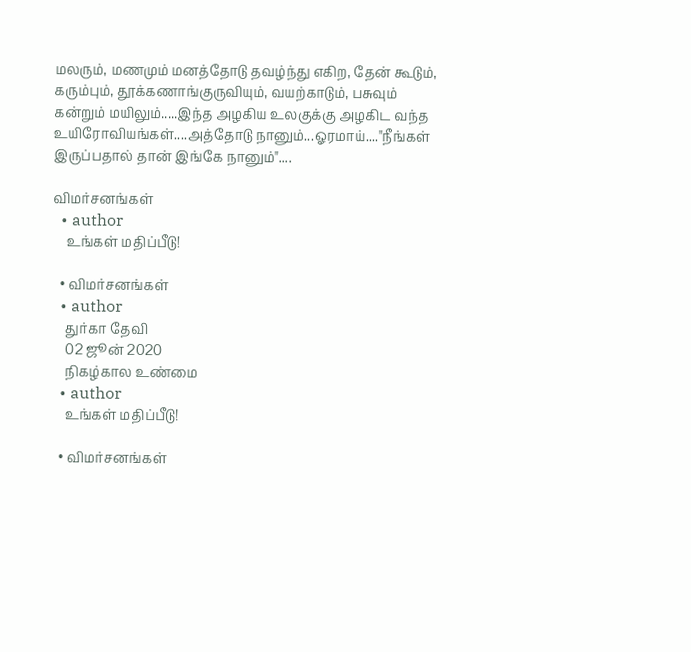மலரும், மணமும் மனத்தோடு தவழ்ந்து எகிற, தேன் கூடும், கரும்பும், தூக்கணாங்குருவியும், வயற்காடும், பசுவும் கன்றும் மயிலும்.....இந்த அழகிய உலகுக்கு அழகிட வந்த உயிரோவியங்கள்....அத்தோடு நானும்...ஓரமாய்...."நீங்கள் இருப்பதால் தான் இங்கே நானும்"....

விமர்சனங்கள்
  • author
    உங்கள் மதிப்பீடு!

  • விமர்சனங்கள்
  • author
    துர்கா தேவி
    02 ஜூன் 2020
    நிகழ்கால உண்மை
  • author
    உங்கள் மதிப்பீடு!

  • விமர்சனங்கள்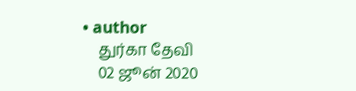• author
    துர்கா தேவி
    02 ஜூன் 2020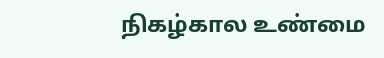நிகழ்கால உண்மை